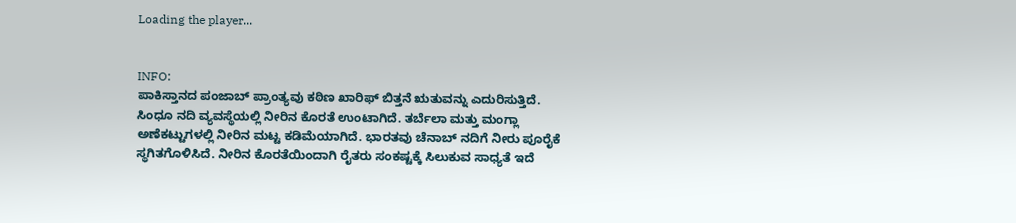Loading the player...


INFO:
ಪಾಕಿಸ್ತಾನದ ಪಂಜಾಬ್ ಪ್ರಾಂತ್ಯವು ಕಠಿಣ ಖಾರಿಫ್ ಬಿತ್ತನೆ ಋತುವನ್ನು ಎದುರಿಸುತ್ತಿದೆ. ಸಿಂಧೂ ನದಿ ವ್ಯವಸ್ಥೆಯಲ್ಲಿ ನೀರಿನ ಕೊರತೆ ಉಂಟಾಗಿದೆ. ತರ್ಬೆಲಾ ಮತ್ತು ಮಂಗ್ಲಾ ಅಣೆಕಟ್ಟುಗಳಲ್ಲಿ ನೀರಿನ ಮಟ್ಟ ಕಡಿಮೆಯಾಗಿದೆ. ಭಾರತವು ಚೆನಾಬ್ ನದಿಗೆ ನೀರು ಪೂರೈಕೆ ಸ್ಥಗಿತಗೊಳಿಸಿದೆ. ನೀರಿನ ಕೊರತೆಯಿಂದಾಗಿ ರೈತರು ಸಂಕಷ್ಟಕ್ಕೆ ಸಿಲುಕುವ ಸಾಧ್ಯತೆ ಇದೆ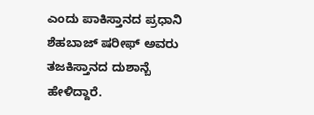ಎಂದು ಪಾಕಿಸ್ತಾನದ ಪ್ರಧಾನಿ ಶೆಹಬಾಜ್ ಷರೀಫ್ ಅವರು ತಜಕಿಸ್ತಾನದ ದುಶಾನ್ಬೆ ಹೇಳಿದ್ದಾರೆ.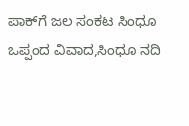ಪಾಕ್‌ಗೆ ಜಲ ಸಂಕಟ ಸಿಂಧೂ ಒಪ್ಪಂದ ವಿವಾದ,ಸಿಂಧೂ ನದಿ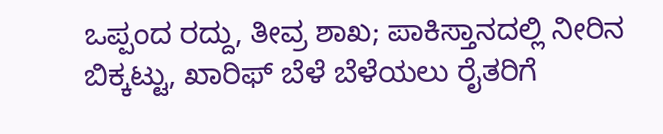ಒಪ್ಪಂದ ರದ್ದು, ತೀವ್ರ ಶಾಖ; ಪಾಕಿಸ್ತಾನದಲ್ಲಿ ನೀರಿನ ಬಿಕ್ಕಟ್ಟು, ಖಾರಿಫ್‌ ಬೆಳೆ ಬೆಳೆಯಲು ರೈತರಿಗೆ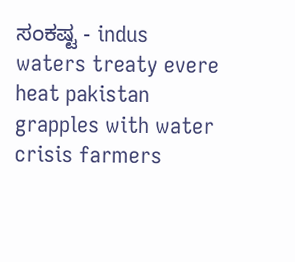ಸಂಕಷ್ಟ - indus waters treaty evere heat pakistan grapples with water crisis farmers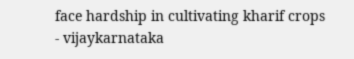face hardship in cultivating kharif crops - vijaykarnataka